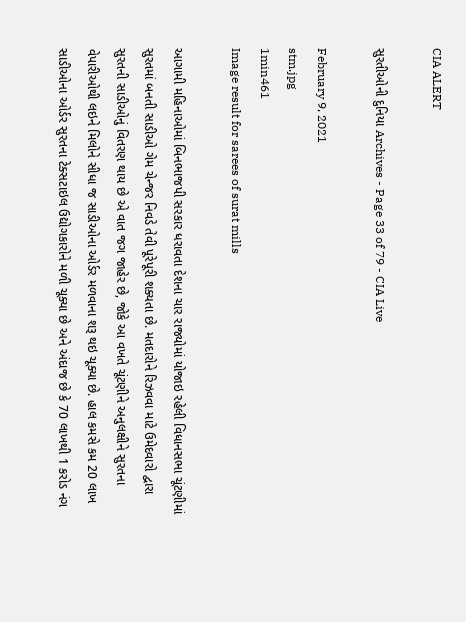CIA ALERT

સુરતીઓની દુનિયા Archives - Page 33 of 79 - CIA Live

February 9, 2021
stm.jpg
1min461
Image result for sarees of surat mills

આગામી મહિનાઓમાં બિનભાજપી સરકાર ધરાવતા દેશના ચાર રાજ્યોમાં યોજાઇ રહેલી વિધાનસભા ચૂંટણીમાં સુરતમાં બનતી સાડીઓ ગેમ ચેન્જર નિવડે તેવી પૂરેપૂરી શક્યતા છે. મતદારોને રિઝવવા માટે ઉમેદવારો દ્વારા સુરતની સાડીઓનું વિતરણ થાય છે એ વાત જગ જાહેર છે, જોકે આ વખતે ચૂંટણીને અનુલક્ષીને સુરતના વેપારીઓથી લઇને મિલોને સીધા જ સાડીઓના ઓર્ડર મળવાના શરૂ થઇ ચૂક્યા છે. હાલ કમસે કમ 20 લાખ સાડીઓના ઓર્ડર સુરતના ટેક્સટાઇલ ઉદ્યોગકારોને મળી ચૂક્યા છે અને અંદાજ છે કે 70 લાખથી 1 કરોડ નંગ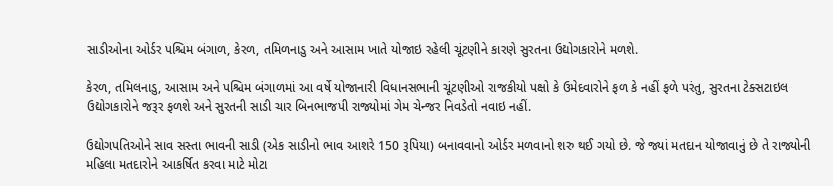સાડીઓના ઓર્ડર પશ્ચિમ બંગાળ, કેરળ, તમિળનાડુ અને આસામ ખાતે યોજાઇ રહેલી ચૂંટણીને કારણે સુરતના ઉદ્યોગકારોને મળશે.

કેરળ, તમિલનાડુ, આસામ અને પશ્ચિમ બંગાળમાં આ વર્ષે યોજાનારી વિધાનસભાની ચૂંટણીઓ રાજકીયો પક્ષો કે ઉમેદવારોને ફળ કે નહીં ફળે પરંતુ, સુરતના ટેક્સટાઇલ ઉદ્યોગકારોને જરૂર ફળશે અને સુરતની સાડી ચાર બિનભાજપી રાજ્યોમાં ગેમ ચેન્જર નિવડેતો નવાઇ નહીં.

ઉદ્યોગપતિઓને સાવ સસ્તા ભાવની સાડી (એક સાડીનો ભાવ આશરે 150 રૂપિયા) બનાવવાનો ઓર્ડર મળવાનો શરુ થઈ ગયો છે. જે જ્યાં મતદાન યોજાવાનું છે તે રાજ્યોની મહિલા મતદારોને આકર્ષિત કરવા માટે મોટા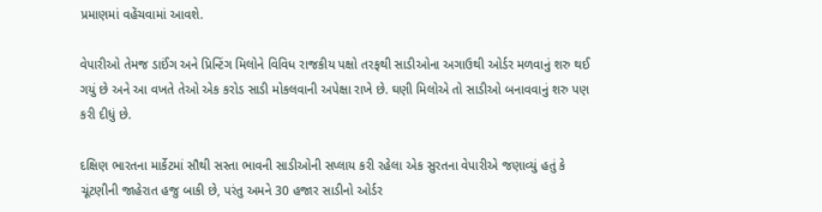પ્રમાણમાં વહેંચવામાં આવશે.

વેપારીઓ તેમજ ડાઈંગ અને પ્રિન્ટિંગ મિલોને વિવિધ રાજકીય પક્ષો તરફથી સાડીઓના અગાઉથી ઓર્ડર મળવાનું શરુ થઈ ગયું છે અને આ વખતે તેઓ એક કરોડ સાડી મોકલવાની અપેક્ષા રાખે છે. ઘણી મિલોએ તો સાડીઓ બનાવવાનું શરુ પણ કરી દીધું છે.

દક્ષિણ ભારતના માર્કેટમાં સૌથી સસ્તા ભાવની સાડીઓની સપ્લાય કરી રહેલા એક સુરતના વેપારીએ જણાવ્યું હતું કે ચૂંટણીની જાહેરાત હજુ બાકી છે, પરંતુ અમને 30 હજાર સાડીનો ઓર્ડર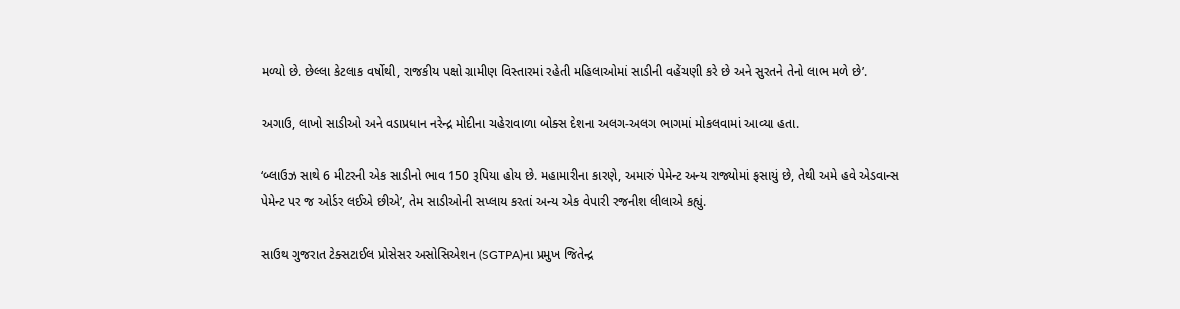મળ્યો છે. છેલ્લા કેટલાક વર્ષોથી, રાજકીય પક્ષો ગ્રામીણ વિસ્તારમાં રહેતી મહિલાઓમાં સાડીની વહેંચણી કરે છે અને સુરતને તેનો લાભ મળે છે’.

અગાઉ, લાખો સાડીઓ અને વડાપ્રધાન નરેન્દ્ર મોદીના ચહેરાવાળા બોક્સ દેશના અલગ-અલગ ભાગમાં મોકલવામાં આવ્યા હતા.

‘બ્લાઉઝ સાથે 6 મીટરની એક સાડીનો ભાવ 150 રૂપિયા હોય છે. મહામારીના કારણે, અમારું પેમેન્ટ અન્ય રાજ્યોમાં ફસાયું છે, તેથી અમે હવે એડવાન્સ પેમેન્ટ પર જ ઓર્ડર લઈએ છીએ’, તેમ સાડીઓની સપ્લાય કરતાં અન્ય એક વેપારી રજનીશ લીલાએ કહ્યું.

સાઉથ ગુજરાત ટેક્સટાઈલ પ્રોસેસર અસોસિએશન (SGTPA)ના પ્રમુખ જિતેન્દ્ર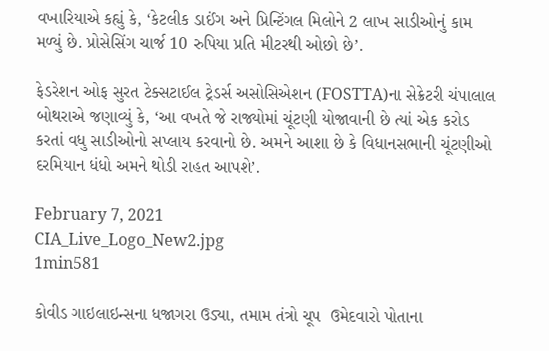વખારિયાએ કહ્યું કે, ‘કેટલીક ડાઈંગ અને પ્રિન્ટિંગલ મિલોને 2 લાખ સાડીઓનું કામ મળ્યું છે. પ્રોસેસિંગ ચાર્જ 10 રુપિયા પ્રતિ મીટરથી ઓછો છે’.

ફેડરેશન ઓફ સુરત ટેક્સટાઈલ ટ્રેડર્સ અસોસિએશન (FOSTTA)ના સેક્રેટરી ચંપાલાલ બોથરાએ જણાવ્યું કે, ‘આ વખતે જે રાજ્યોમાં ચૂંટણી યોજાવાની છે ત્યાં એક કરોડ કરતાં વધુ સાડીઓનો સપ્લાય કરવાનો છે. અમને આશા છે કે વિધાનસભાની ચૂંટણીઓ દરમિયાન ધંધો અમને થોડી રાહત આપશે’.

February 7, 2021
CIA_Live_Logo_New2.jpg
1min581

કોવીડ ગાઇલાઇન્સના ધજાગરા ઉડ્યા, તમામ તંત્રો ચૂપ  ઉમેદવારો પોતાના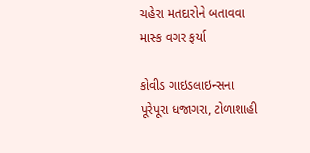ચહેરા મતદારોને બતાવવા માસ્ક વગર ફર્યા

કોવીડ ગાઇડલાઇન્સના પૂરેપૂરા ધજાગરા, ટોળાશાહી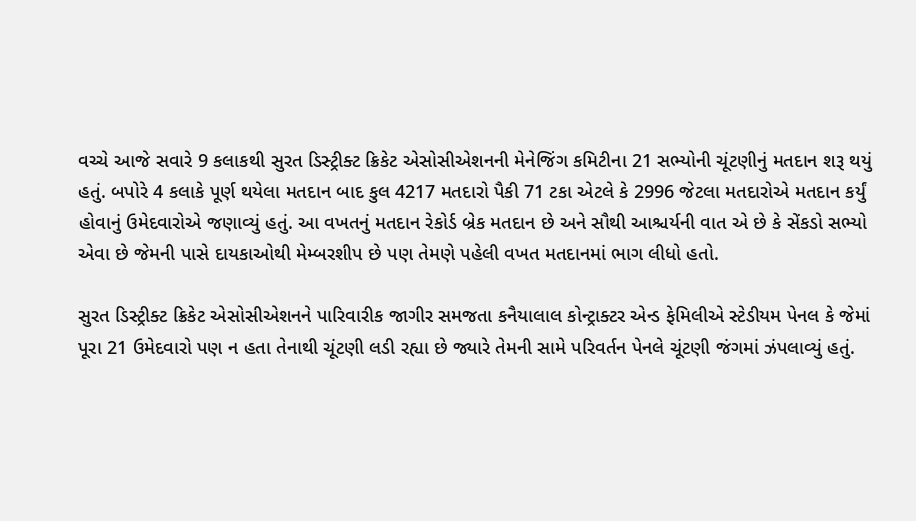વચ્ચે આજે સવારે 9 કલાકથી સુરત ડિસ્ટ્રીક્ટ ક્રિકેટ એસોસીએશનની મેનેજિંગ કમિટીના 21 સભ્યોની ચૂંટણીનું મતદાન શરૂ થયું હતું. બપોરે 4 કલાકે પૂર્ણ થયેલા મતદાન બાદ કુલ 4217 મતદારો પૈકી 71 ટકા એટલે કે 2996 જેટલા મતદારોએ મતદાન કર્યું હોવાનું ઉમેદવારોએ જણાવ્યું હતું. આ વખતનું મતદાન રેકોર્ડ બ્રેક મતદાન છે અને સૌથી આશ્ચર્યની વાત એ છે કે સેંકડો સભ્યો એવા છે જેમની પાસે દાયકાઓથી મેમ્બરશીપ છે પણ તેમણે પહેલી વખત મતદાનમાં ભાગ લીધો હતો.

સુરત ડિસ્ટ્રીક્ટ ક્રિકેટ એસોસીએશનને પારિવારીક જાગીર સમજતા કનૈયાલાલ કોન્ટ્રાક્ટર એન્ડ ફેમિલીએ સ્ટેડીયમ પેનલ કે જેમાં પૂરા 21 ઉમેદવારો પણ ન હતા તેનાથી ચૂંટણી લડી રહ્યા છે જ્યારે તેમની સામે પરિવર્તન પેનલે ચૂંટણી જંગમાં ઝંપલાવ્યું હતું.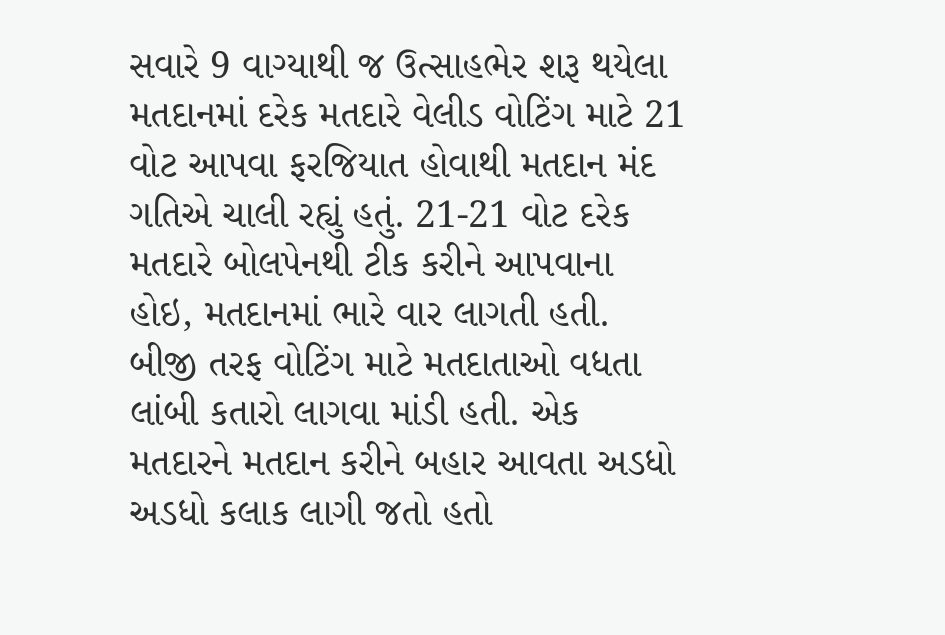સવારે 9 વાગ્યાથી જ ઉત્સાહભેર શરૂ થયેલા મતદાનમાં દરેક મતદારે વેલીડ વોટિંગ માટે 21 વોટ આપવા ફરજિયાત હોવાથી મતદાન મંદ ગતિએ ચાલી રહ્યું હતું. 21-21 વોટ દરેક મતદારે બોલપેનથી ટીક કરીને આપવાના હોઇ, મતદાનમાં ભારે વાર લાગતી હતી. બીજી તરફ વોટિંગ માટે મતદાતાઓ વધતા લાંબી કતારો લાગવા માંડી હતી. એક મતદારને મતદાન કરીને બહાર આવતા અડધો અડધો કલાક લાગી જતો હતો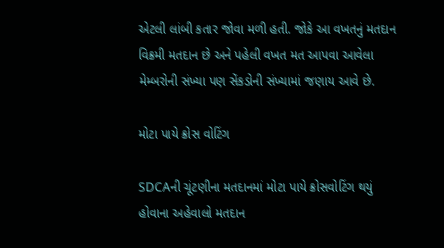એટલી લાંબી કતાર જોવા મળી હતી. જોકે આ વખતનું મતદાન વિક્રમી મતદાન છે અને પહેલી વખત મત આપવા આવેલા મેમ્બરોની સંખ્યા પણ સેંકડોની સંખ્યામાં જણાય આવે છે.

મોટા પાયે ક્રોસ વોટિંગ

SDCAની ચૂંટણીના મતદાનમાં મોટા પાયે ક્રોસવોટિંગ થયું હોવાના અહેવાલો મતદાન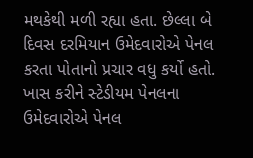મથકેથી મળી રહ્યા હતા. છેલ્લા બે દિવસ દરમિયાન ઉમેદવારોએ પેનલ કરતા પોતાનો પ્રચાર વધુ કર્યો હતો. ખાસ કરીને સ્ટેડીયમ પેનલના ઉમેદવારોએ પેનલ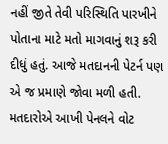નહીં જીતે તેવી પરિસ્થિતિ પારખીને પોતાના માટે મતો માગવાનું શરૂ કરી દીધું હતું. આજે મતદાનની પેટર્ન પણ એ જ પ્રમાણે જોવા મળી હતી. મતદારોએ આખી પેનલને વોટ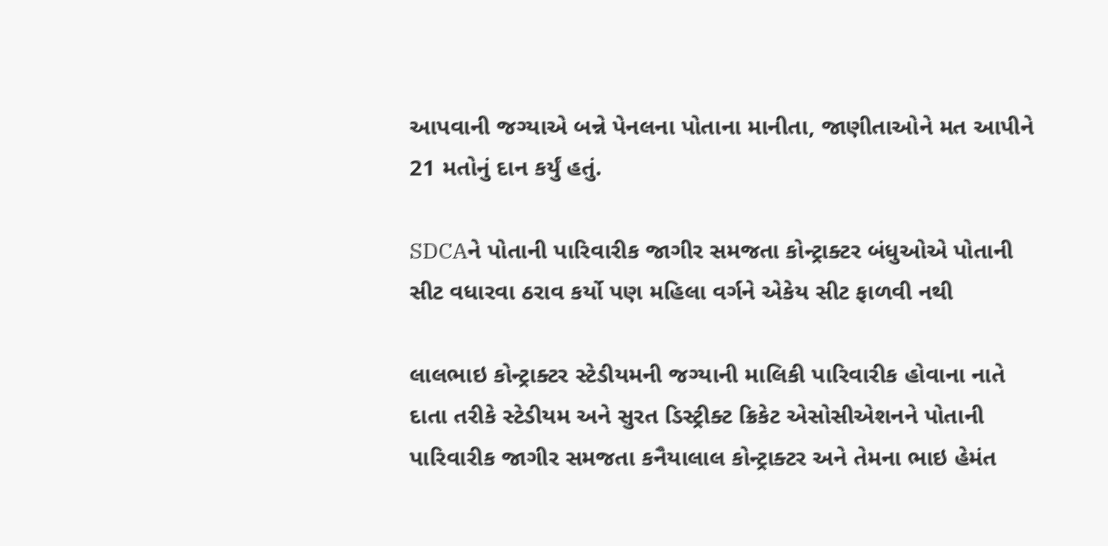આપવાની જગ્યાએ બન્ને પેનલના પોતાના માનીતા, જાણીતાઓને મત આપીને 21 મતોનું દાન કર્યું હતું.

SDCAને પોતાની પારિવારીક જાગીર સમજતા કોન્ટ્રાક્ટર બંધુઓએ પોતાની સીટ વધારવા ઠરાવ કર્યો પણ મહિલા વર્ગને એકેય સીટ ફાળવી નથી

લાલભાઇ કોન્ટ્રાક્ટર સ્ટેડીયમની જગ્યાની માલિકી પારિવારીક હોવાના નાતે દાતા તરીકે સ્ટેડીયમ અને સુરત ડિસ્ટ્રીક્ટ ક્રિકેટ એસોસીએશનને પોતાની પારિવારીક જાગીર સમજતા કનૈયાલાલ કોન્ટ્રાક્ટર અને તેમના ભાઇ હેમંત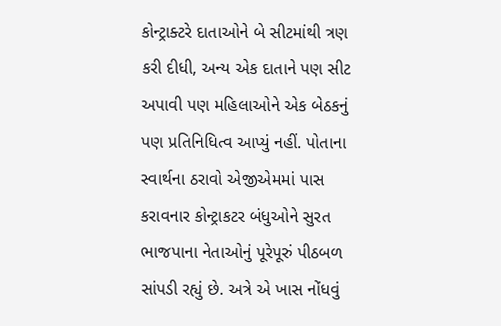કોન્ટ્રાક્ટરે દાતાઓને બે સીટમાંથી ત્રણ કરી દીધી, અન્ય એક દાતાને પણ સીટ અપાવી પણ મહિલાઓને એક બેઠકનું પણ પ્રતિનિધિત્વ આપ્યું નહીં. પોતાના સ્વાર્થના ઠરાવો એજીએમમાં પાસ કરાવનાર કોન્ટ્રાકટર બંધુઓને સુરત ભાજપાના નેતાઓનું પૂરેપૂરું પીઠબળ સાંપડી રહ્યું છે. અત્રે એ ખાસ નોંધવું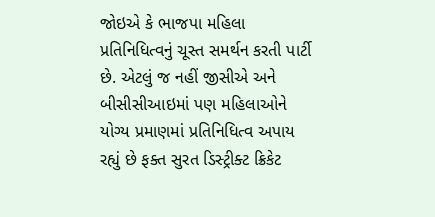જોઇએ કે ભાજપા મહિલા પ્રતિનિધિત્વનું ચૂસ્ત સમર્થન કરતી પાર્ટી છે. એટલું જ નહીં જીસીએ અને બીસીસીઆઇમાં પણ મહિલાઓને યોગ્ય પ્રમાણમાં પ્રતિનિધિત્વ અપાય રહ્યું છે ફક્ત સુરત ડિસ્ટ્રીક્ટ ક્રિકેટ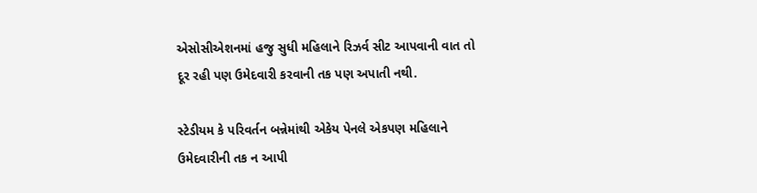એસોસીએશનમાં હજુ સુધી મહિલાને રિઝર્વ સીટ આપવાની વાત તો દૂર રહી પણ ઉમેદવારી કરવાની તક પણ અપાતી નથી.

સ્ટેડીયમ કે પરિવર્તન બન્નેમાંથી એકેય પેનલે એકપણ મહિલાને ઉમેદવારીની તક ન આપી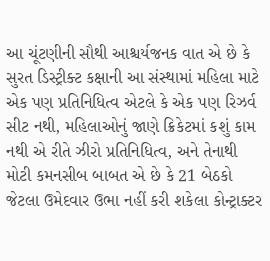આ ચૂંટણીની સૌથી આશ્ચર્યજનક વાત એ છે કે સુરત ડિસ્ટ્રીક્ટ કક્ષાની આ સંસ્થામાં મહિલા માટે એક પણ પ્રતિનિધિત્વ એટલે કે એક પણ રિઝર્વ સીટ નથી, મહિલાઓનું જાણે ક્રિકેટમાં કશું કામ નથી એ રીતે ઝીરો પ્રતિનિધિત્વ, અને તેનાથી મોટી કમનસીબ બાબત એ છે કે 21 બેઠકો જેટલા ઉમેદવાર ઉભા નહીં કરી શકેલા કોન્ટ્રાક્ટર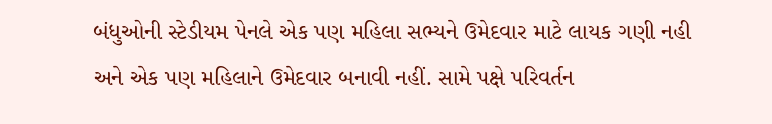બંધુઓની સ્ટેડીયમ પેનલે એક પણ મહિલા સભ્યને ઉમેદવાર માટે લાયક ગણી નહી અને એક પણ મહિલાને ઉમેદવાર બનાવી નહીં. સામે પક્ષે પરિવર્તન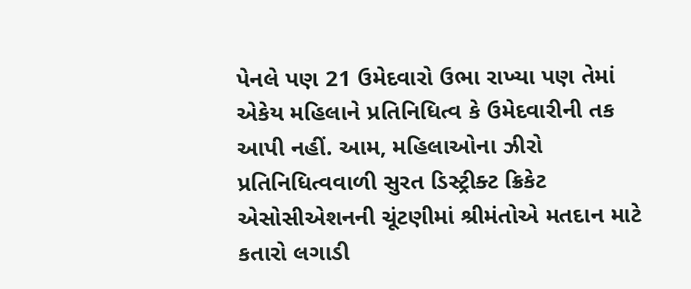પેનલે પણ 21 ઉમેદવારો ઉભા રાખ્યા પણ તેમાં એકેય મહિલાને પ્રતિનિધિત્વ કે ઉમેદવારીની તક આપી નહીં. આમ, મહિલાઓના ઝીરો પ્રતિનિધિત્વવાળી સુરત ડિસ્ટ્રીક્ટ ક્રિકેટ એસોસીએશનની ચૂંટણીમાં શ્રીમંતોએ મતદાન માટે કતારો લગાડી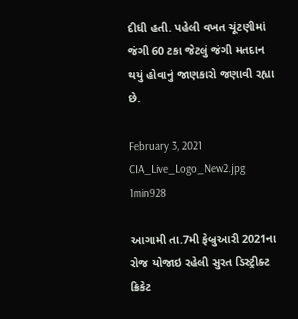દીધી હતી. પહેલી વખત ચૂંટણીમાં જંગી 60 ટકા જેટલું જંગી મતદાન થયું હોવાનું જાણકારો જણાવી રહ્યા છે.

February 3, 2021
CIA_Live_Logo_New2.jpg
1min928

આગામી તા.7મી ફેબ્રુઆરી 2021ના રોજ યોજાઇ રહેલી સુરત ડિસ્ટ્રીક્ટ ક્રિકેટ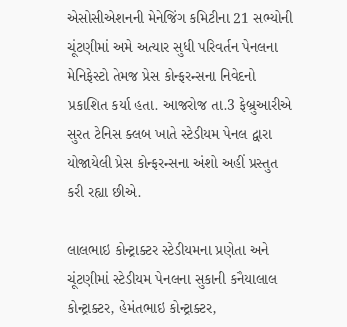એસોસીએશનની મેનેજિંગ કમિટીના 21 સભ્યોની ચૂંટણીમાં અમે અત્યાર સુધી પરિવર્તન પેનલના મેનિફેસ્ટો તેમજ પ્રેસ કોન્ફરન્સના નિવેદનો પ્રકાશિત કર્યા હતા. આજરોજ તા.3 ફેબ્રુઆરીએ સુરત ટેનિસ ક્લબ ખાતે સ્ટેડીયમ પેનલ દ્વારા યોજાયેલી પ્રેસ કોન્ફરન્સના અંશો અહીં પ્રસ્તુત કરી રહ્યા છીએ.

લાલભાઇ કોન્ટ્રાક્ટર સ્ટેડીયમના પ્રણેતા અને ચૂંટણીમાં સ્ટેડીયમ પેનલના સુકાની કનૈયાલાલ કોન્ટ્રાક્ટર, હેમંતભાઇ કોન્ટ્રાક્ટર,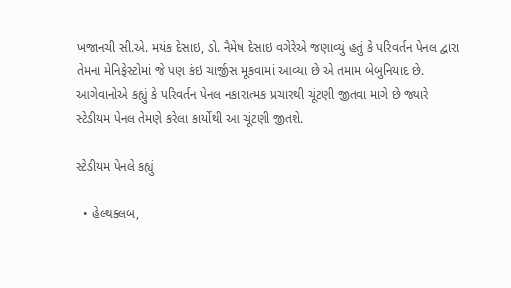ખજાનચી સી.એ. મયંક દેસાઇ, ડો. નૈમેષ દેસાઇ વગેરેએ જણાવ્યું હતું કે પરિવર્તન પેનલ દ્વારા તેમના મેનિફેસ્ટોમાં જે પણ કંઇ ચાર્જીસ મૂકવામાં આવ્યા છે એ તમામ બેબુનિયાદ છે. આગેવાનોએ કહ્યું કે પરિવર્તન પેનલ નકારાત્મક પ્રચારથી ચૂંટણી જીતવા માગે છે જ્યારે સ્ટેડીયમ પેનલ તેમણે કરેલા કાર્યોથી આ ચૂંટણી જીતશે.

સ્ટેડીયમ પેનલે કહ્યું

  • હેલ્થક્લબ,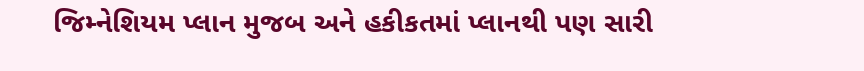જિમ્નેશિયમ પ્લાન મુજબ અને હકીકતમાં પ્લાનથી પણ સારી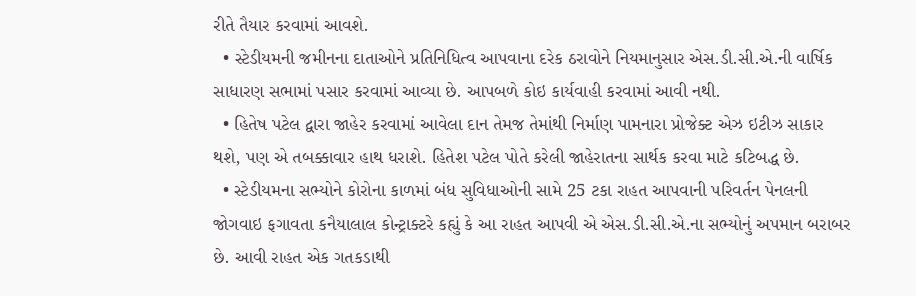રીતે તૈયાર કરવામાં આવશે.
  • સ્ટેડીયમની જમીનના દાતાઓને પ્રતિનિધિત્વ આપવાના દરેક ઠરાવોને નિયમાનુસાર એસ.ડી.સી.એ.ની વાર્ષિક સાધારણ સભામાં પસાર કરવામાં આવ્યા છે. આપબળે કોઇ કાર્યવાહી કરવામાં આવી નથી.
  • હિતેષ પટેલ દ્વારા જાહેર કરવામાં આવેલા દાન તેમજ તેમાંથી નિર્માણ પામનારા પ્રોજેક્ટ એઝ ઇટીઝ સાકાર થશે, પણ એ તબક્કાવાર હાથ ધરાશે. હિતેશ પટેલ પોતે કરેલી જાહેરાતના સાર્થક કરવા માટે કટિબદ્ધ છે.
  • સ્ટેડીયમના સભ્યોને કોરોના કાળમાં બંધ સુવિધાઓની સામે 25 ટકા રાહત આપવાની પરિવર્તન પેનલની જોગવાઇ ફગાવતા કનૈયાલાલ કોન્ટ્રાક્ટરે કહ્યું કે આ રાહત આપવી એ એસ.ડી.સી.એ.ના સભ્યોનું અપમાન બરાબર છે. આવી રાહત એક ગતકડાથી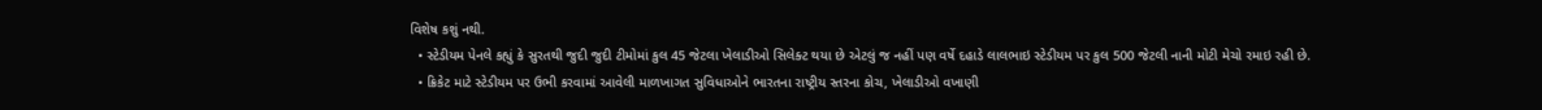વિશેષ કશું નથી.
  • સ્ટેડીયમ પેનલે કહ્યું કે સુરતથી જુદી જુદી ટીમોમાં કુલ 45 જેટલા ખેલાડીઓ સિલેક્ટ થયા છે એટલું જ નહીં પણ વર્ષે દહાડે લાલભાઇ સ્ટેડીયમ પર કુલ 500 જેટલી નાની મોટી મેચો રમાઇ રહી છે.
  • ક્રિકેટ માટે સ્ટેડીયમ પર ઉભી કરવામાં આવેલી માળખાગત સુવિધાઓને ભારતના રાષ્ટ્રીય સ્તરના કોચ, ખેલાડીઓ વખાણી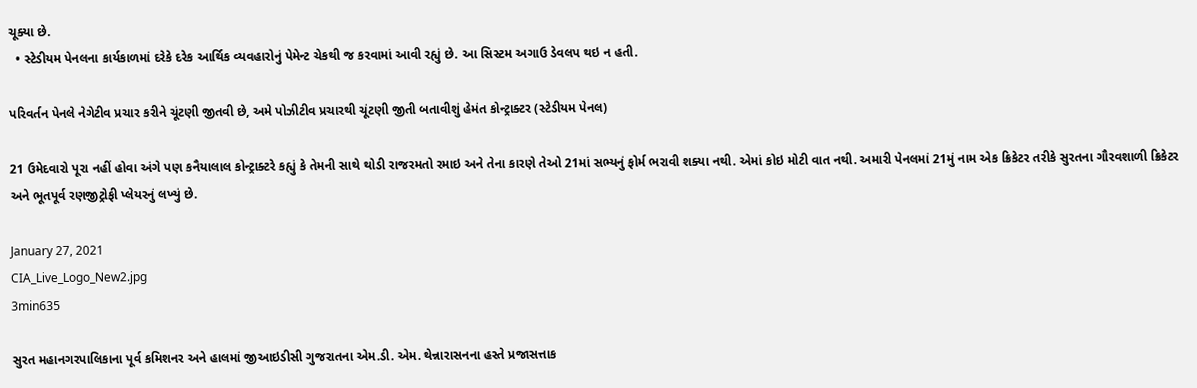ચૂક્યા છે.
  • સ્ટેડીયમ પેનલના કાર્યકાળમાં દરેકે દરેક આર્થિક વ્યવહારોનું પેમેન્ટ ચેકથી જ કરવામાં આવી રહ્યું છે. આ સિસ્ટમ અગાઉ ડેવલપ થઇ ન હતી.

પરિવર્તન પેનલે નેગેટીવ પ્રચાર કરીને ચૂંટણી જીતવી છે, અમે પોઝીટીવ પ્રચારથી ચૂંટણી જીતી બતાવીશું હેમંત કોન્ટ્રાક્ટર (સ્ટેડીયમ પેનલ)

21 ઉમેદવારો પૂરા નહીં હોવા અંગે પણ કનૈયાલાલ કોન્ટ્રાક્ટરે કહ્યું કે તેમની સાથે થોડી રાજરમતો રમાઇ અને તેના કારણે તેઓ 21માં સભ્યનું ફોર્મ ભરાવી શક્યા નથી. એમાં કોઇ મોટી વાત નથી. અમારી પેનલમાં 21મું નામ એક ક્રિકેટર તરીકે સુરતના ગૌરવશાળી ક્રિકેટર અને ભૂતપૂર્વ રણજીટ્રોફી પ્લેયરનું લખ્યું છે.

January 27, 2021
CIA_Live_Logo_New2.jpg
3min635

સુરત મહાનગરપાલિકાના પૂર્વ કમિશનર અને હાલમાં જીઆઇડીસી ગુજરાતના એમ.ડી. એમ. થેન્નારાસનના હસ્તે પ્રજાસત્તાક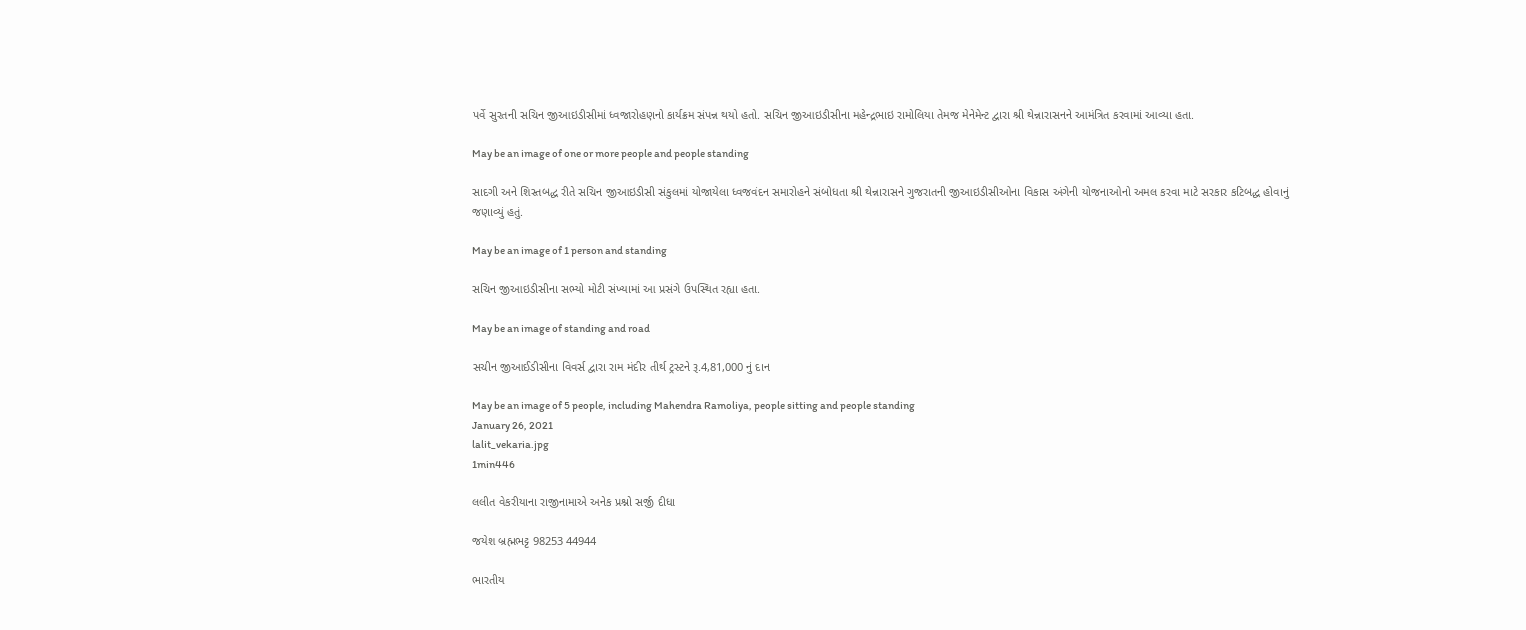પર્વે સુરતની સચિન જીઆઇડીસીમાં ધ્વજારોહણનો કાર્યક્રમ સંપન્ન થયો હતો. સચિન જીઆઇડીસીના મહેન્દ્રભાઇ રામોલિયા તેમજ મેનેમેન્ટ દ્વારા શ્રી થેન્નારાસનને આમંત્રિત કરવામાં આવ્યા હતા.

May be an image of one or more people and people standing

સાદગી અને શિસ્તબદ્ધ રીતે સચિન જીઆઇડીસી સંકુલમાં યોજાયેલા ધ્વજવંદન સમારોહને સંબોધતા શ્રી થેન્નારાસને ગુજરાતની જીઆઇડીસીઓના વિકાસ અંગેની યોજનાઓનો અમલ કરવા માટે સરકાર કટિબદ્ધ હોવાનું જણાવ્યું હતું.

May be an image of 1 person and standing

સચિન જીઆઇડીસીના સભ્યો મોટી સંખ્યામાં આ પ્રસંગે ઉપસ્થિત રહ્યા હતા.

May be an image of standing and road

સચીન જીઆઈડીસીના વિવર્સ દ્વારા રામ મંદીર તીર્થ ટ્રસ્ટને રૂ.4,81,000 નું દાન

May be an image of 5 people, including Mahendra Ramoliya, people sitting and people standing
January 26, 2021
lalit_vekaria.jpg
1min446

લલીત વેકરીયાના રાજીનામાએ અનેક પ્રશ્નો સર્જી દીધા

જયેશ બ્રહ્મભટ્ટ 98253 44944

ભારતીય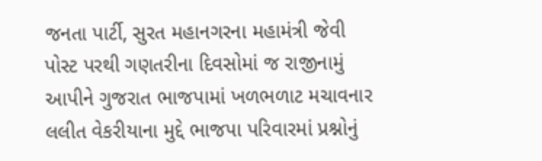જનતા પાર્ટી, સુરત મહાનગરના મહામંત્રી જેવી પોસ્ટ પરથી ગણતરીના દિવસોમાં જ રાજીનામું આપીને ગુજરાત ભાજપામાં ખળભળાટ મચાવનાર લલીત વેકરીયાના મુદ્દે ભાજપા પરિવારમાં પ્રશ્નોનું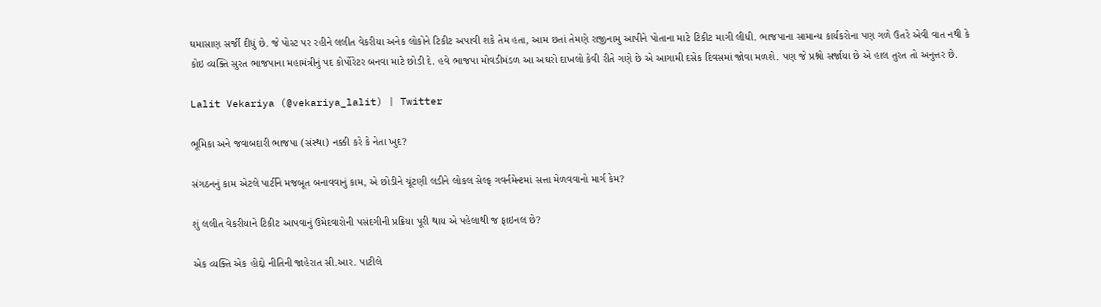ઘમાસાણ સર્જી દીધું છે. જે પોસ્ટ પર રહીને લલીત વેકરીયા અનેક લોકોને ટિકીટ અપાવી શકે તેમ હતા, આમ છતાં તેમણે રાજીનામુ આપીને પોતાના માટે ટિકીટ માગી લીધી. ભાજપાના સામાન્ય કાર્યકરોના પણ ગળે ઉતરે એવી વાત નથી કે કોઇ વ્યક્તિ સુરત ભાજપાના મહામંત્રીનું પદ કોર્પોરેટર બનવા માટે છોડી દે. હવે ભાજપા મોવડીમંડળ આ અઘરો દાખલો કેવી રીતે ગણે છે એ આગામી દસેક દિવસમાં જોવા મળશે. પણ જે પ્રશ્નો સર્જાયા છે એ હાલ તુરત તો અનુત્તર છે.

Lalit Vekariya (@vekariya_lalit) | Twitter

ભૂમિકા અને જવાબદારી ભાજપા (સંસ્થા) નક્કી કરે કે નેતા ખુદ?

સંગઠનનું કામ એટલે પાર્ટીને મજબૂત બનાવવાનું કામ, એ છોડીને ચૂંટણી લડીને લોકલ સેલ્ફ ગવર્નમેન્ટમાં સત્તા મેળવવાનો માર્ગ કેમ?

શું લલીત વેકરીયાને ટિકીટ આપવાનું ઉમેદવારોની પસંદગીની પ્રક્રિયા પૂરી થાય એ પહેલાથી જ ફાઇનલ છે?

એક વ્યક્તિ એક હોદ્દો નીતિની જાહેરાત સી.આર. પાટીલે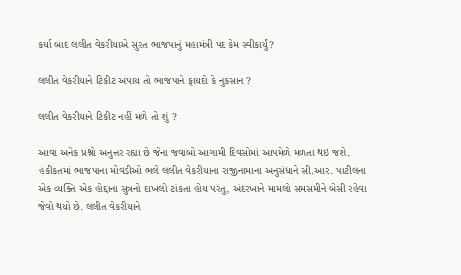કર્યા બાદ લલીત વેકરીયાએ સુરત ભાજપાનું મહામંત્રી પદ કેમ સ્વીકાર્યું?

લલીત વેકરીયાને ટિકીટ અપાય તો ભાજપાને ફાયદો કે નુકસાન ?

લલીત વેકરીયાને ટિકીટ નહીં મળે તો શું ?

આવા અનેક પ્રશ્નો અનુત્તર રહ્યા છે જેના જવાબો આગામી દિવસોમાં આપમેળે મળતા થઇ જશે. હકીકતમાં ભાજપાના મોવડીઓ ભલે લલીત વેકરીયાના રાજીનામાના અનુસંધાને સી.આર. પાટીલના એક વ્યક્તિ એક હોદ્દાના સુત્રનો દાખલો ટાંકતા હોય પરંતુ, અંદરખાને મામલો સમસમીને બેસી રહેવા જેવો થયો છે. લલીત વેકરીયાને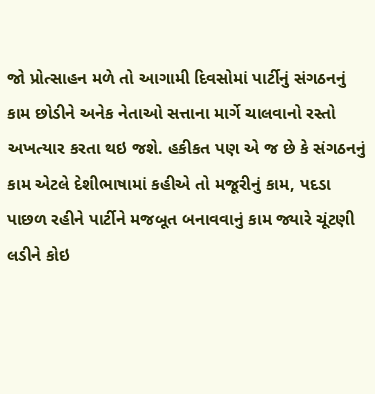જો પ્રોત્સાહન મળે તો આગામી દિવસોમાં પાર્ટીનું સંગઠનનું કામ છોડીને અનેક નેતાઓ સત્તાના માર્ગે ચાલવાનો રસ્તો અખત્યાર કરતા થઇ જશે. હકીકત પણ એ જ છે કે સંગઠનનું કામ એટલે દેશીભાષામાં કહીએ તો મજૂરીનું કામ, પદડા પાછળ રહીને પાર્ટીને મજબૂત બનાવવાનું કામ જ્યારે ચૂંટણી લડીને કોઇ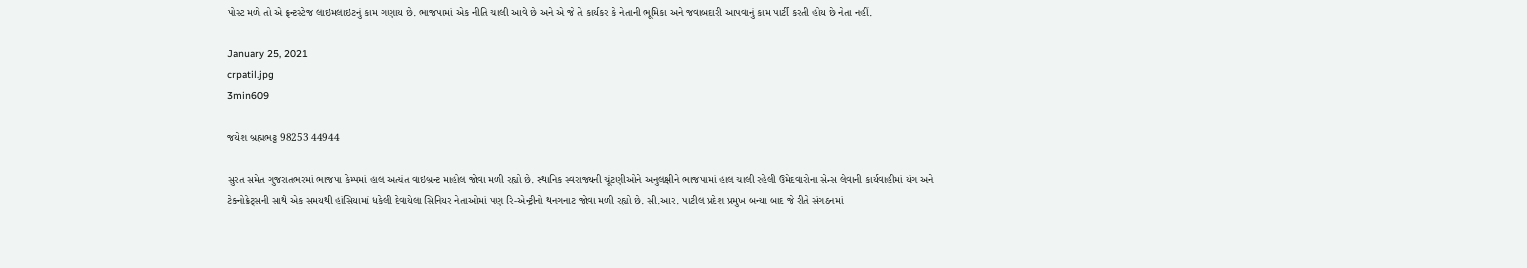પોસ્ટ મળે તો એ ફ્રન્ટસ્ટેજ લાઇમલાઇટનું કામ ગણાય છે. ભાજપામાં એક નીતિ ચાલી આવે છે અને એ જે તે કાર્યકર કે નેતાની ભૂમિકા અને જવાબદારી આપવાનું કામ પાર્ટી કરતી હોય છે નેતા નહીં.

January 25, 2021
crpatil.jpg
3min609

જયેશ બ્રહ્મભટ્ટ 98253 44944

સુરત સમેત ગુજરાતભરમાં ભાજપા કેમ્પમાં હાલ અત્યંત વાઇબ્રન્ટ માહોલ જોવા મળી રહ્યો છે. સ્થાનિક સ્વરાજ્યની ચૂંટણીઓને અનુલક્ષીને ભાજપામાં હાલ ચાલી રહેલી ઉમેદવારોના સેન્સ લેવાની કાર્યવાહીમાં યંગ અને ટેક્નોક્રેટ્સની સાથે એક સમયથી હાંસિયામાં ધકેલી દેવાયેલા સિનિયર નેતાઓમાં પણ રિ-એન્ટ્રીનો થનગનાટ જોવા મળી રહ્યો છે. સી.આર. પાટીલ પ્રદેશ પ્રમુખ બન્યા બાદ જે રીતે સંગઠનમાં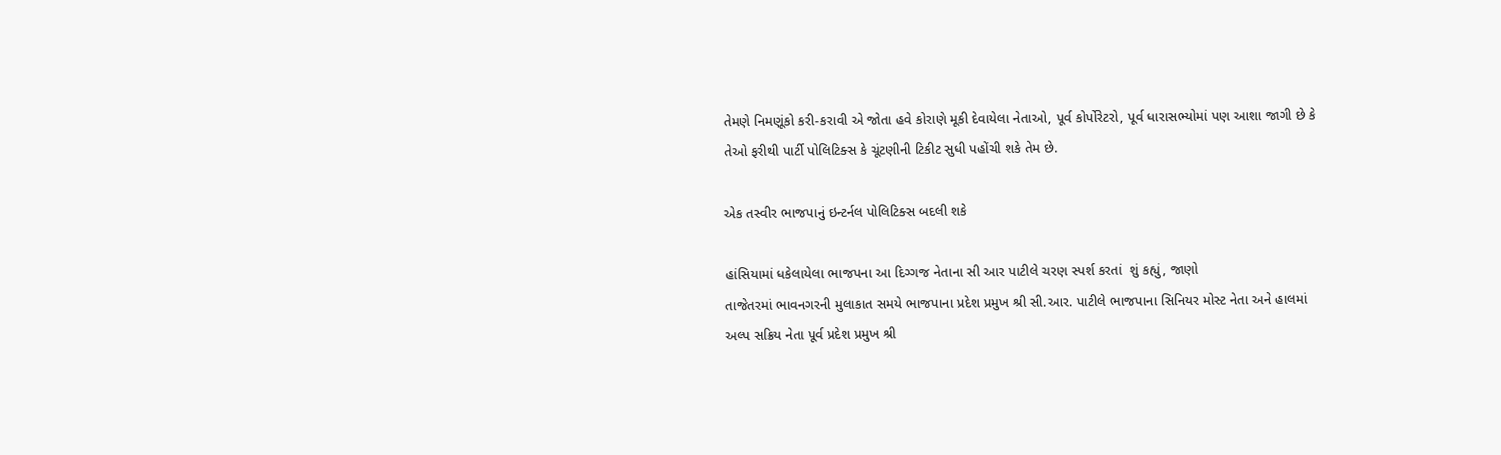તેમણે નિમણૂંકો કરી-કરાવી એ જોતા હવે કોરાણે મૂકી દેવાયેલા નેતાઓ, પૂર્વ કોર્પોરેટરો, પૂર્વ ધારાસભ્યોમાં પણ આશા જાગી છે કે તેઓ ફરીથી પાર્ટી પોલિટિક્સ કે ચૂંટણીની ટિકીટ સુધી પહોંચી શકે તેમ છે.

એક તસ્વીર ભાજપાનું ઇન્ટર્નલ પોલિટિક્સ બદલી શકે

હાંસિયામાં ધકેલાયેલા ભાજપના આ દિગ્ગજ નેતાના સી આર પાટીલે ચરણ સ્પર્શ કરતાં  શું કહ્યું, જાણો
તાજેતરમાં ભાવનગરની મુલાકાત સમયે ભાજપાના પ્રદેશ પ્રમુખ શ્રી સી.આર. પાટીલે ભાજપાના સિનિયર મોસ્ટ નેતા અને હાલમાં અલ્પ સક્રિય નેતા પૂર્વ પ્રદેશ પ્રમુખ શ્રી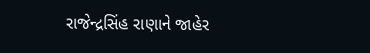રાજેન્દ્રસિંહ રાણાને જાહેર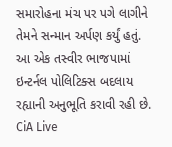સમારોહના મંચ પર પગે લાગીને તેમને સન્માન અર્પણ કર્યું હતું. આ એક તસ્વીર ભાજપામાં ઇન્ટર્નલ પોલિટિક્સ બદલાય રહ્યાની અનુભૂતિ કરાવી રહી છે. CiA Live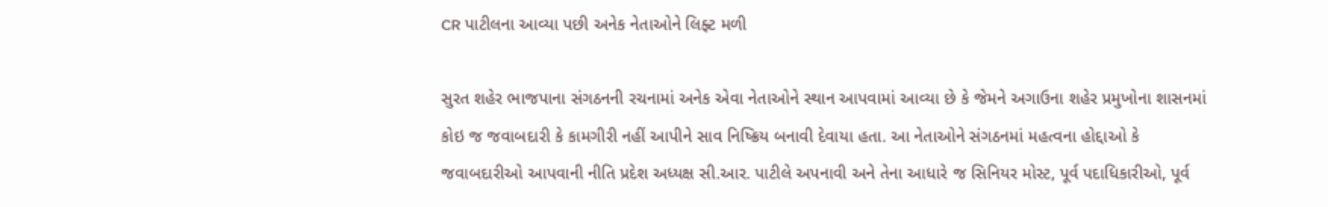CR પાટીલના આવ્યા પછી અનેક નેતાઓને લિફ્ટ મળી

સુરત શહેર ભાજપાના સંગઠનની રચનામાં અનેક એવા નેતાઓને સ્થાન આપવામાં આવ્યા છે કે જેમને અગાઉના શહેર પ્રમુખોના શાસનમાં કોઇ જ જવાબદારી કે કામગીરી નહીં આપીને સાવ નિષ્ક્રિય બનાવી દેવાયા હતા. આ નેતાઓને સંગઠનમાં મહત્વના હોદ્દાઓ કે જવાબદારીઓ આપવાની નીતિ પ્રદેશ અધ્યક્ષ સી.આર. પાટીલે અપનાવી અને તેના આધારે જ સિનિયર મોસ્ટ, પૂર્વ પદાધિકારીઓ, પૂર્વ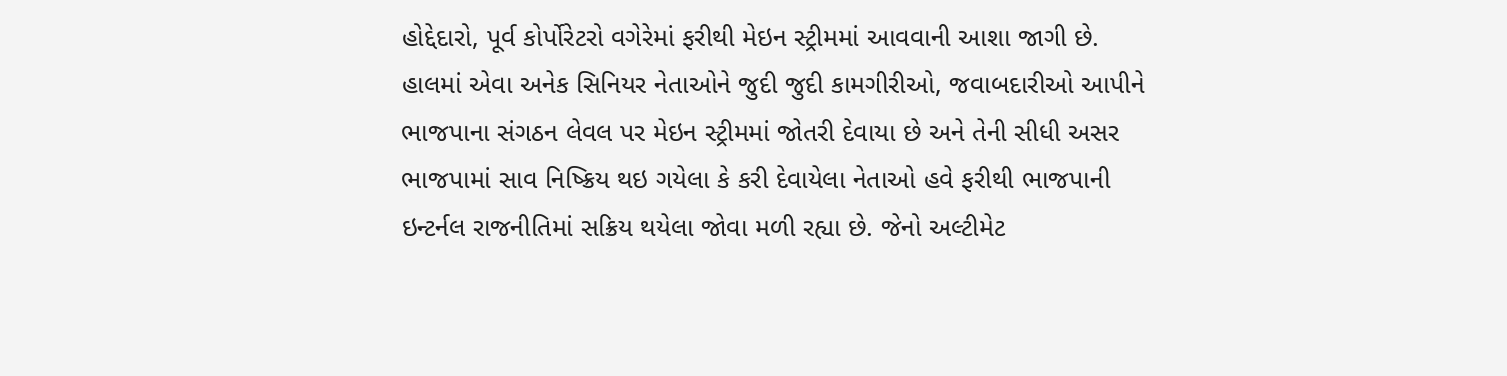હોદ્દેદારો, પૂર્વ કોર્પોરેટરો વગેરેમાં ફરીથી મેઇન સ્ટ્રીમમાં આવવાની આશા જાગી છે. હાલમાં એવા અનેક સિનિયર નેતાઓને જુદી જુદી કામગીરીઓ, જવાબદારીઓ આપીને ભાજપાના સંગઠન લેવલ પર મેઇન સ્ટ્રીમમાં જોતરી દેવાયા છે અને તેની સીધી અસર ભાજપામાં સાવ નિષ્ક્રિય થઇ ગયેલા કે કરી દેવાયેલા નેતાઓ હવે ફરીથી ભાજપાની ઇન્ટર્નલ રાજનીતિમાં સક્રિય થયેલા જોવા મળી રહ્યા છે. જેનો અલ્ટીમેટ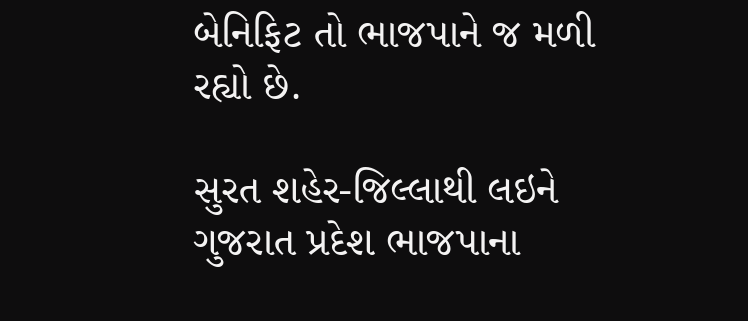બેનિફિટ તો ભાજપાને જ મળી રહ્યો છે.

સુરત શહેર-જિલ્લાથી લઇને ગુજરાત પ્રદેશ ભાજપાના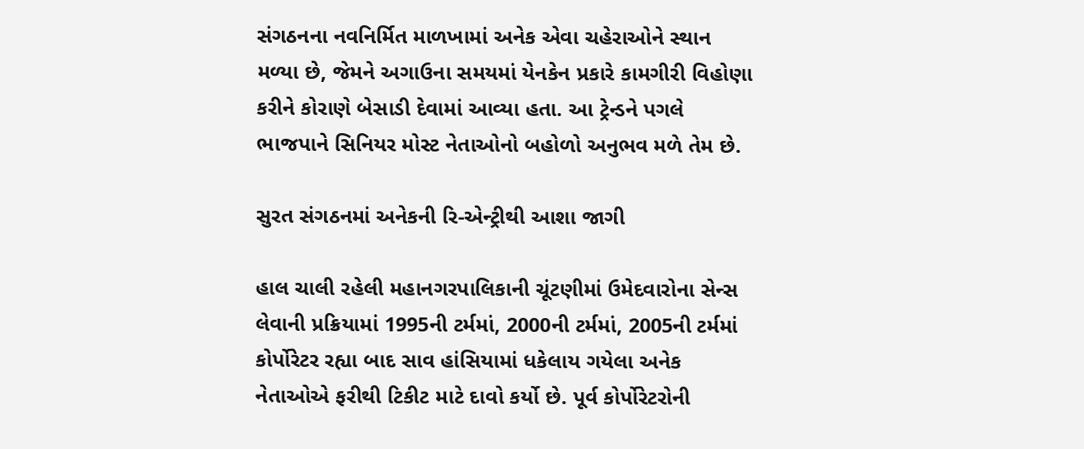સંગઠનના નવનિર્મિત માળખામાં અનેક એવા ચહેરાઓને સ્થાન મળ્યા છે, જેમને અગાઉના સમયમાં યેનકેન પ્રકારે કામગીરી વિહોણા કરીને કોરાણે બેસાડી દેવામાં આવ્યા હતા. આ ટ્રેન્ડને પગલે ભાજપાને સિનિયર મોસ્ટ નેતાઓનો બહોળો અનુભવ મળે તેમ છે.

સુરત સંગઠનમાં અનેકની રિ-એન્ટ્રીથી આશા જાગી

હાલ ચાલી રહેલી મહાનગરપાલિકાની ચૂંટણીમાં ઉમેદવારોના સેન્સ લેવાની પ્રક્રિયામાં 1995ની ટર્મમાં, 2000ની ટર્મમાં, 2005ની ટર્મમાં કોર્પોરેટર રહ્યા બાદ સાવ હાંસિયામાં ધકેલાય ગયેલા અનેક નેતાઓએ ફરીથી ટિકીટ માટે દાવો કર્યો છે. પૂર્વ કોર્પોરેટરોની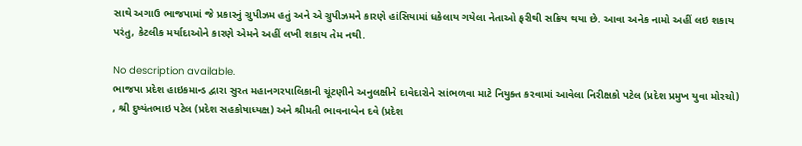સાથે અગાઉ ભાજપામાં જે પ્રકારનું ગ્રુપીઝમ હતું અને એ ગ્રુપીઝમને કારણે હાંસિયામાં ધકેલાય ગયેલા નેતાઓ ફરીથી સક્રિય થયા છે. આવા અનેક નામો અહીં લઇ શકાય પરંતુ, કેટલીક મર્યાદાઓને કારણે એમને અહીં લખી શકાય તેમ નથી.

No description available.
ભાજપા પ્રદેશ હાઇકમાન્ડ દ્વારા સુરત મહાનગરપાલિકાની ચૂંટણીને અનુલક્ષીને દાવેદારોને સાંભળવા માટે નિયુક્ત કરવામાં આવેલા નિરીક્ષકો પટેલ (પ્રદેશ પ્રમુખ યુવા મોરચો) , શ્રી દુષ્યંતભાઇ પટેલ (પ્રદેશ સહકોષાધ્યક્ષ) અને શ્રીમતી ભાવનાબેન દવે (પ્રદેશ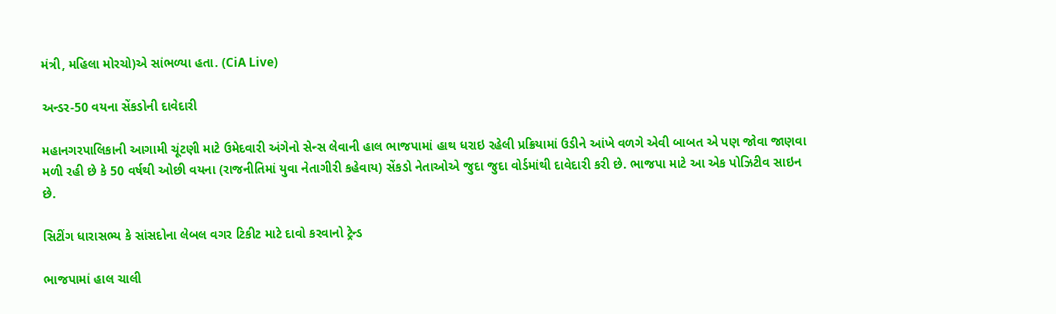મંત્રી, મહિલા મોરચો)એ સાંભળ્યા હતા. (CiA Live)

અન્ડર-50 વયના સેંકડોની દાવેદારી

મહાનગરપાલિકાની આગામી ચૂંટણી માટે ઉમેદવારી અંગેનો સેન્સ લેવાની હાલ ભાજપામાં હાથ ધરાઇ રહેલી પ્રક્રિયામાં ઉડીને આંખે વળગે એવી બાબત એ પણ જોવા જાણવા મળી રહી છે કે 50 વર્ષથી ઓછી વયના (રાજનીતિમાં યુવા નેતાગીરી કહેવાય) સેંકડો નેતાઓએ જુદા જુદા વોર્ડમાંથી દાવેદારી કરી છે. ભાજપા માટે આ એક પોઝિટીવ સાઇન છે.

સિટીંગ ધારાસભ્ય કે સાંસદોના લેબલ વગર ટિકીટ માટે દાવો કરવાનો ટ્રેન્ડ

ભાજપામાં હાલ ચાલી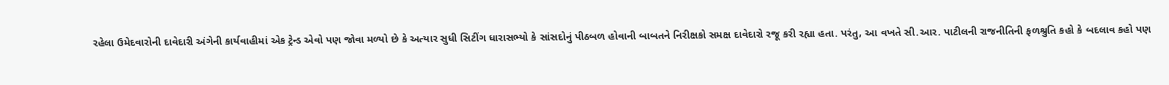રહેલા ઉમેદવારોની દાવેદારી અંગેની કાર્યવાહીમાં એક ટ્રેન્ડ એવો પણ જોવા મળ્યો છે કે અત્યાર સુધી સિટીંગ ધારાસભ્યો કે સાંસદોનું પીઠબળ હોવાની બાબતને નિરીક્ષકો સમક્ષ દાવેદારો રજૂ કરી રહ્યા હતા. પરંતુ, આ વખતે સી.આર. પાટીલની રાજનીતિની ફળશ્રુતિ કહો કે બદલાવ કહો પણ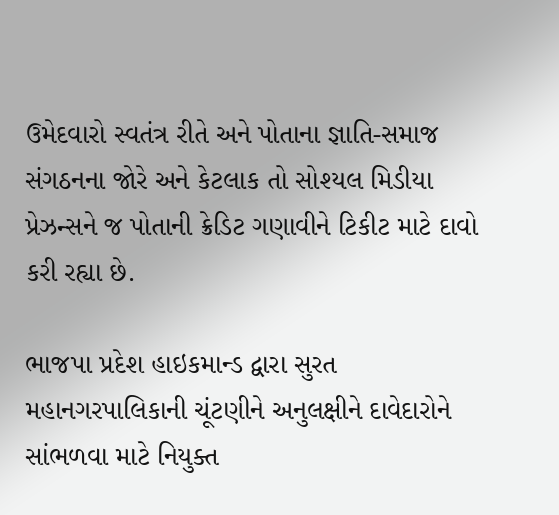ઉમેદવારો સ્વતંત્ર રીતે અને પોતાના જ્ઞાતિ-સમાજ સંગઠનના જોરે અને કેટલાક તો સોશ્યલ મિડીયા પ્રેઝન્સને જ પોતાની ક્રેડિટ ગણાવીને ટિકીટ માટે દાવો કરી રહ્યા છે.

ભાજપા પ્રદેશ હાઇકમાન્ડ દ્વારા સુરત મહાનગરપાલિકાની ચૂંટણીને અનુલક્ષીને દાવેદારોને સાંભળવા માટે નિયુક્ત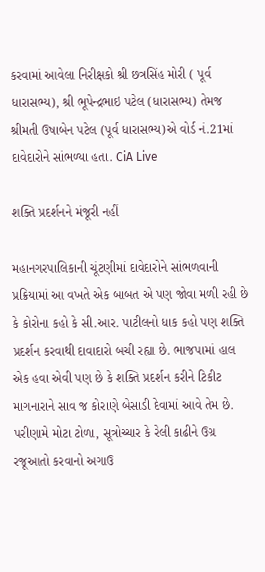કરવામાં આવેલા નિરીક્ષકો શ્રી છત્રસિંહ મોરી ( પૂર્વ ધારાસભ્ય), શ્રી ભૂપેન્દ્રભાઇ પટેલ (ધારાસભ્ય) તેમજ શ્રીમતી ઉષાબેન પટેલ (પૂર્વ ધારાસભ્ય)એ વોર્ડ નં.21માં દાવેદારોને સાંભળ્યા હતા. CiA Live

શક્તિ પ્રદર્શનને મંજૂરી નહીં

મહાનગરપાલિકાની ચૂંટણીમાં દાવેદારોને સાંભળવાની પ્રક્રિયામાં આ વખતે એક બાબત એ પણ જોવા મળી રહી છે કે કોરોના કહો કે સી.આર. પાટીલનો ધાક કહો પણ શક્તિ પ્રદર્શન કરવાથી દાવાદારો બચી રહ્યા છે. ભાજપામાં હાલ એક હવા એવી પણ છે કે શક્તિ પ્રદર્શન કરીને ટિકીટ માગનારાને સાવ જ કોરાણે બેસાડી દેવામાં આવે તેમ છે. પરીણામે મોટા ટોળા, સૂત્રોચ્ચાર કે રેલી કાઢીને ઉગ્ર રજૂઆતો કરવાનો અગાઉ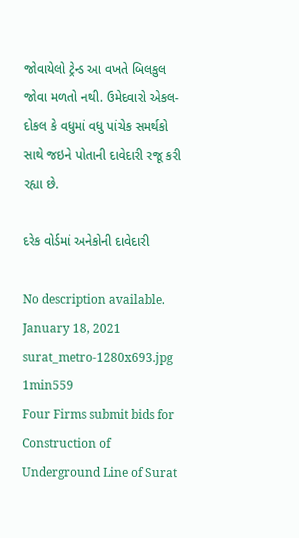જોવાયેલો ટ્રેન્ડ આ વખતે બિલકુલ જોવા મળતો નથી. ઉમેદવારો એકલ-દોકલ કે વધુમાં વધુ પાંચેક સમર્થકો સાથે જઇને પોતાની દાવેદારી રજૂ કરી રહ્યા છે.

દરેક વોર્ડમાં અનેકોની દાવેદારી

No description available.
January 18, 2021
surat_metro-1280x693.jpg
1min559
Four Firms submit bids for Construction of Underground Line of Surat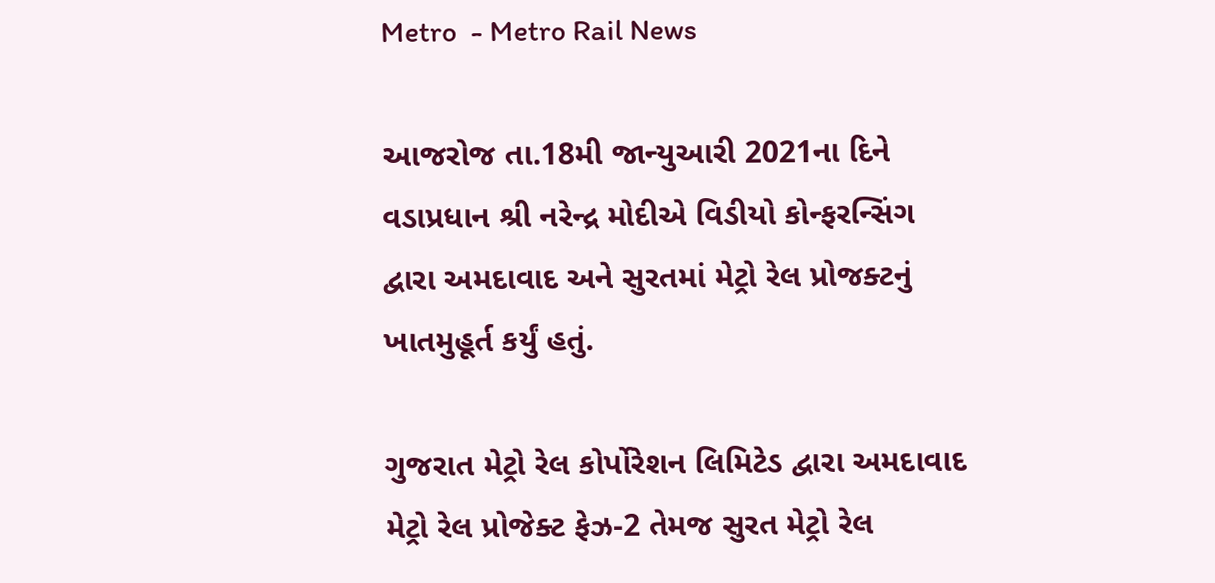Metro  - Metro Rail News

આજરોજ તા.18મી જાન્યુઆરી 2021ના દિને વડાપ્રધાન શ્રી નરેન્દ્ર મોદીએ વિડીયો કોન્ફરન્સિંગ દ્વારા અમદાવાદ અને સુરતમાં મેટ્રો રેલ પ્રોજક્ટનું ખાતમુહૂર્ત કર્યું હતું.

ગુજરાત મેટ્રો રેલ કોર્પોરેશન લિમિટેડ દ્વારા અમદાવાદ મેટ્રો રેલ પ્રોજેક્ટ ફેઝ-2 તેમજ સુરત મેટ્રો રેલ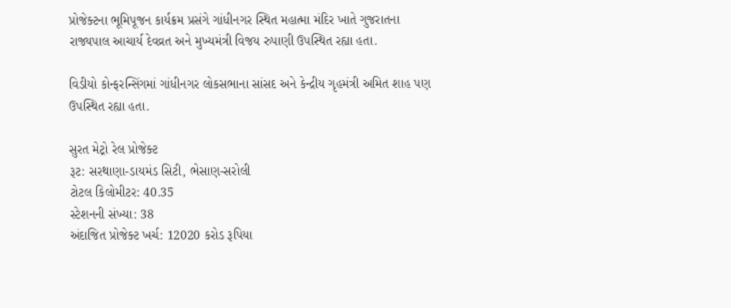પ્રોજેક્ટના ભૂમિપૂજન કાર્યક્રમ પ્રસંગે ગાંધીનગર સ્થિત મહાત્મા મંદિર ખાતે ગુજરાતના રાજ્યપાલ આચાર્ય દેવવ્રત અને મુખ્યમંત્રી વિજય રુપાણી ઉપસ્થિત રહ્યા હતા.

વિડીયો કોન્ફરન્સિંગમાં ગાંધીનગર લોકસભાના સાંસદ અને કેન્દ્રીય ગૃહમંત્રી અમિત શાહ પણ ઉપસ્થિત રહ્યા હતા.

સુરત મેટ્રો રેલ પ્રોજેક્ટ
રૂટ: સરથાણા-ડાયમંડ સિટી, ભેસાણ-સરોલી
ટોટલ કિલોમીટર: 40.35
સ્ટેશનની સંખ્યા: 38
અંદાજિત પ્રોજેક્ટ ખર્ચ: 12020 કરોડ રૂપિયા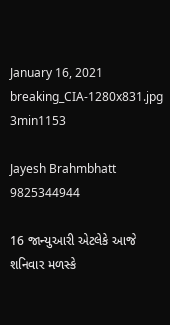January 16, 2021
breaking_CIA-1280x831.jpg
3min1153

Jayesh Brahmbhatt 9825344944

16 જાન્યુઆરી એટલેકે આજે શનિવાર મળસ્કે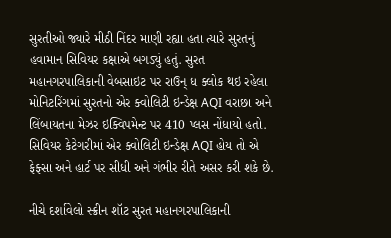સુરતીઓ જ્યારે મીઠી નિંદર માણી રહ્યા હતા ત્યારે સુરતનું હવામાન સિવિયર કક્ષાએ બગડ્યું હતું. સુરત મહાનગરપાલિકાની વેબસાઇટ પર રાઉન્ ધ ક્લોક થઇ રહેલા મોનિટરિંગમાં સુરતનો એર ક્વોલિટી ઇન્ડેક્ષ AQI વરાછા અને લિંબાયતના મેઝર ઇક્વિપમેન્ટ પર 410 પ્લસ નોંધાયો હતો. સિવિયર કેટેગરીમાં એર ક્વોલિટી ઇન્ડેક્ષ AQI હોય તો એ ફેફ્સા અને હાર્ટ પર સીધી અને ગંભીર રીતે અસર કરી શકે છે.

નીચે દર્શાવેલો સ્ક્રીન શૉટ સુરત મહાનગરપાલિકાની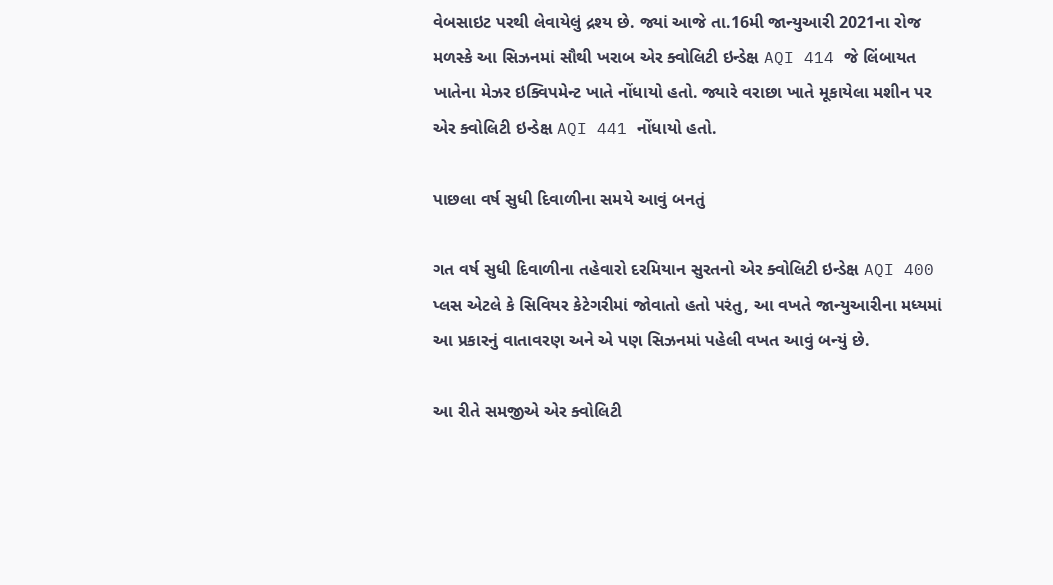વેબસાઇટ પરથી લેવાયેલું દ્રશ્ય છે. જ્યાં આજે તા.16મી જાન્યુઆરી 2021ના રોજ મળસ્કે આ સિઝનમાં સૌથી ખરાબ એર ક્વોલિટી ઇન્ડેક્ષ AQI 414 જે લિંબાયત ખાતેના મેઝર ઇક્વિપમેન્ટ ખાતે નોંધાયો હતો. જ્યારે વરાછા ખાતે મૂકાયેલા મશીન પર એર ક્વોલિટી ઇન્ડેક્ષ AQI 441 નોંધાયો હતો.

પાછલા વર્ષ સુધી દિવાળીના સમયે આવું બનતું

ગત વર્ષ સુધી દિવાળીના તહેવારો દરમિયાન સુરતનો એર ક્વોલિટી ઇન્ડેક્ષ AQI 400 પ્લસ એટલે કે સિવિયર કેટેગરીમાં જોવાતો હતો પરંતુ, આ વખતે જાન્યુઆરીના મધ્યમાં આ પ્રકારનું વાતાવરણ અને એ પણ સિઝનમાં પહેલી વખત આવું બન્યું છે.

આ રીતે સમજીએ એર ક્વોલિટી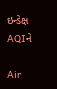ઇન્ડેક્ષ AQIને

Air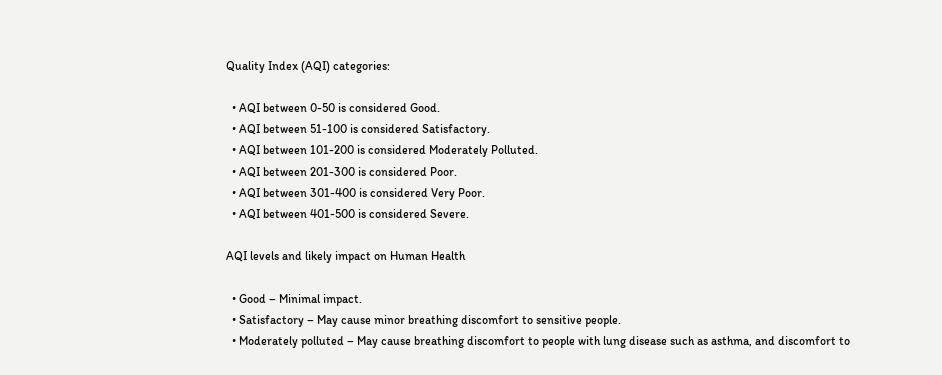Quality Index (AQI) categories:

  • AQI between 0-50 is considered Good.
  • AQI between 51-100 is considered Satisfactory.
  • AQI between 101-200 is considered Moderately Polluted.
  • AQI between 201-300 is considered Poor.
  • AQI between 301-400 is considered Very Poor.
  • AQI between 401-500 is considered Severe.

AQI levels and likely impact on Human Health

  • Good – Minimal impact.
  • Satisfactory – May cause minor breathing discomfort to sensitive people.
  • Moderately polluted – May cause breathing discomfort to people with lung disease such as asthma, and discomfort to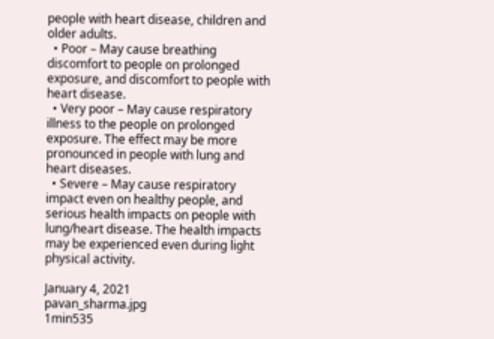people with heart disease, children and older adults.
  • Poor – May cause breathing discomfort to people on prolonged exposure, and discomfort to people with heart disease.
  • Very poor – May cause respiratory illness to the people on prolonged exposure. The effect may be more pronounced in people with lung and heart diseases.
  • Severe – May cause respiratory impact even on healthy people, and serious health impacts on people with lung/heart disease. The health impacts may be experienced even during light physical activity.

January 4, 2021
pavan_sharma.jpg
1min535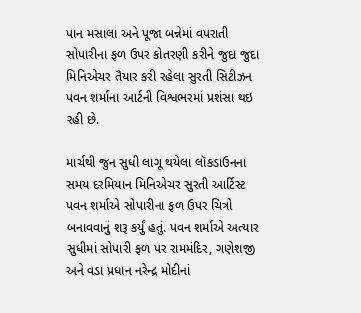પાન મસાલા અને પૂજા બન્નેમાં વપરાતી સોપારીના ફળ ઉપર કોતરણી કરીને જુદા જુદા મિનિએચર તૈયાર કરી રહેલા સુરતી સિટીઝન પવન શર્માના આર્ટની વિશ્વભરમાં પ્રશંસા થઇ રહી છે.

માર્ચથી જુન સુધી લાગૂ થયેલા લૉકડાઉનના સમય દરમિયાન મિનિએચર સુરતી આર્ટિસ્ટ પવન શર્માએ સોપારીના ફળ ઉપર ચિત્રો બનાવવાનું શરૂ કર્યું હતું. પવન શર્માએ અત્યાર સુધીમાં સોપારી ફળ પર રામમંદિર, ગણેશજી અને વડા પ્રધાન નરેન્દ્ર મોદીનાં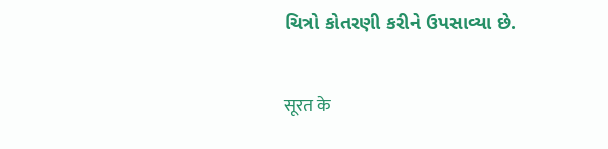ચિત્રો કોતરણી કરીને ઉપસાવ્યા છે.

सूरत के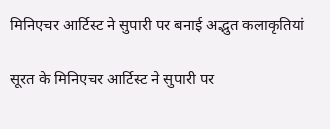मिनिएचर आर्टिस्ट ने सुपारी पर बनाई अद्भुत कलाकृतियां

सूरत के मिनिएचर आर्टिस्ट ने सुपारी पर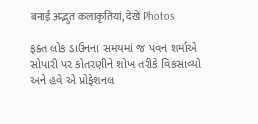बनाई अद्भुत कलाकृतियां, देखें Photos

ફક્ત લોક ડાઉનના સમયમાં જ પવન શર્માએ સોપારી પર કોતરણીને શોખ તરીકે વિકસાવ્યો અને હવે એ પ્રોફેશનલ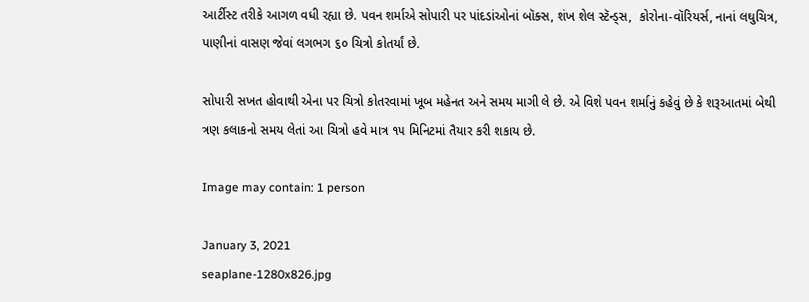આર્ટીસ્ટ તરીકે આગળ વધી રહ્યા છે. પવન શર્માએ સોપારી પર પાંદડાંઓનાં બૉક્સ, શંખ શેલ સ્ટૅન્ડ્સ,  કોરોના-વૉરિયર્સ, નાનાં લઘુચિત્ર, પાણીનાં વાસણ જેવાં લગભગ ૬૦ ચિત્રો કોતર્યાં છે.

સોપારી સખત હોવાથી એના પર ચિત્રો કોતરવામાં ખૂબ મહેનત અને સમય માગી લે છે. એ વિશે પવન શર્માનું કહેવું છે કે શરૂઆતમાં બેથી ત્રણ કલાકનો સમય લેતાં આ ચિત્રો હવે માત્ર ૧૫ મિનિટમાં તૈયાર કરી શકાય છે.

Image may contain: 1 person

January 3, 2021
seaplane-1280x826.jpg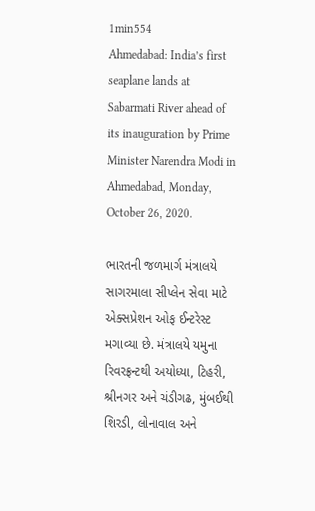1min554
Ahmedabad: India’s first seaplane lands at Sabarmati River ahead of its inauguration by Prime Minister Narendra Modi in Ahmedabad, Monday, October 26, 2020.

ભારતની જળમાર્ગ મંત્રાલયે સાગરમાલા સીપ્લેન સેવા માટે એક્સપ્રેશન ઓફ ઈન્ટરેસ્ટ મગાવ્યા છે. મંત્રાલયે યમુના રિવરફ્રન્ટથી અયોધ્યા, ટિહરી, શ્રીનગર અને ચંડીગઢ, મુંબઈથી શિરડી, લોનાવાલ અને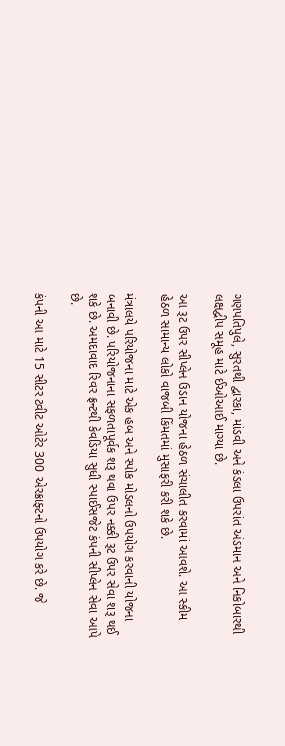ગણપતિપુલે, સુરતથી દ્વારકા, માંડવી અને કંડલા ઉપરાંત અંડમાન અને નિકોબારથી લક્ષદ્વીપ સમૂહ માટે ઈઓઆઈ માગ્યા છે.

આ રૂટ ઉપર સીપ્લેન ઉડાન યોજના હેઠળ સંચાલીત કરવામાં આવશે. આ સ્કીમ હેઠળ સામાન્ય લોકો વાજબી કિંમતમાં મુસાફરી કરી શકે છે.

મંત્રાલયે પરિયોજના માટે એક હબ અને સ્પોક મોડલનો ઉપયોગ કરવાની યોજના બનાવી છે. પરિયોજનાના સફળતાપૂર્વક શરૂ થવા ઉપર નક્કી રૂટ ઉપર સેવા શરૂ થઈ શકે છે. અમદાવાદ રિવર ફ્રન્ટથી કેવડિયા સુધી સ્પાઈસજેટ કંપની સીપ્લેન સેવા આપે છે.

કંપની આ માટે 15 સીટર ટ્વીટ ઓટેર 300 એરક્રાફ્ટનો ઉપયોગ કરે છે. જે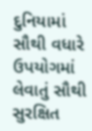દુનિયામાં સૌથી વધારે ઉપયોગમાં લેવાતું સૌથી સુરક્ષિત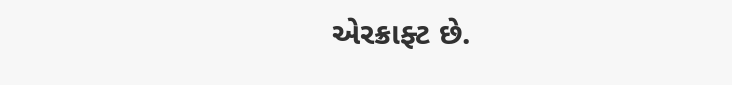એરક્રાફ્ટ છે.